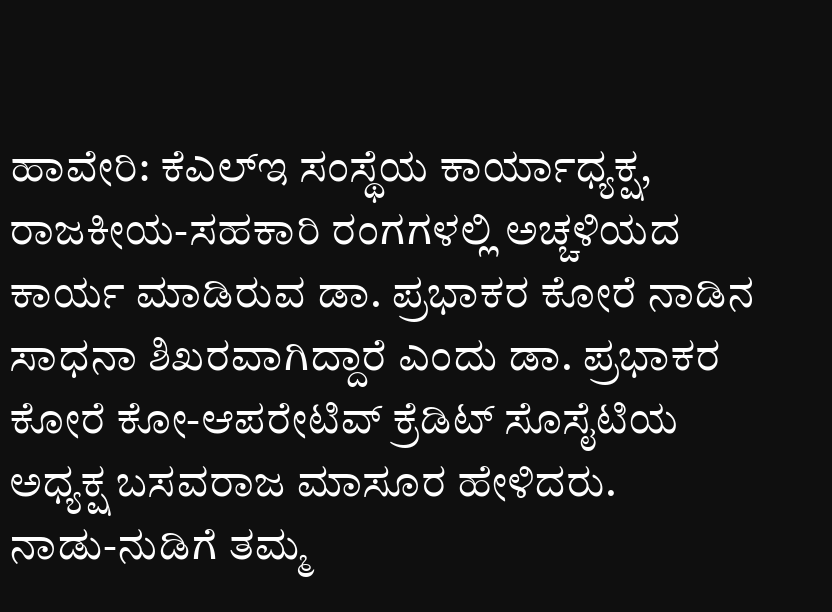ಹಾವೇರಿ: ಕೆಎಲ್ಇ ಸಂಸ್ಥೆಯ ಕಾರ್ಯಾಧ್ಯಕ್ಷ, ರಾಜಕೀಯ-ಸಹಕಾರಿ ರಂಗಗಳಲ್ಲಿ ಅಚ್ಚಳಿಯದ ಕಾರ್ಯ ಮಾಡಿರುವ ಡಾ. ಪ್ರಭಾಕರ ಕೋರೆ ನಾಡಿನ ಸಾಧನಾ ಶಿಖರವಾಗಿದ್ದಾರೆ ಎಂದು ಡಾ. ಪ್ರಭಾಕರ ಕೋರೆ ಕೋ-ಆಪರೇಟಿವ್ ಕ್ರೆಡಿಟ್ ಸೊಸೈಟಿಯ ಅಧ್ಯಕ್ಷ ಬಸವರಾಜ ಮಾಸೂರ ಹೇಳಿದರು.
ನಾಡು-ನುಡಿಗೆ ತಮ್ಮ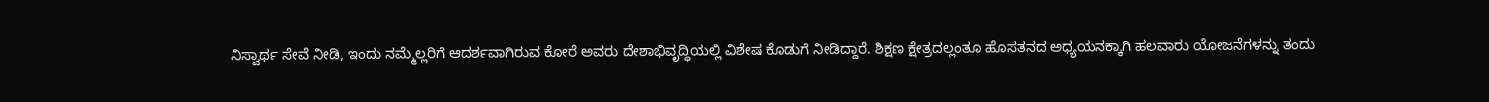ನಿಸ್ವಾರ್ಥ ಸೇವೆ ನೀಡಿ, ಇಂದು ನಮ್ಮೆಲ್ಲರಿಗೆ ಆದರ್ಶವಾಗಿರುವ ಕೋರೆ ಅವರು ದೇಶಾಭಿವೃದ್ಧಿಯಲ್ಲಿ ವಿಶೇಷ ಕೊಡುಗೆ ನೀಡಿದ್ದಾರೆ. ಶಿಕ್ಷಣ ಕ್ಷೇತ್ರದಲ್ಲಂತೂ ಹೊಸತನದ ಅಧ್ಯಯನಕ್ಕಾಗಿ ಹಲವಾರು ಯೋಜನೆಗಳನ್ನು ತಂದು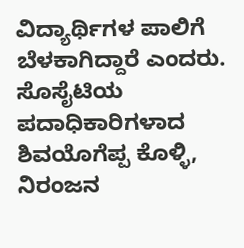ವಿದ್ಯಾರ್ಥಿಗಳ ಪಾಲಿಗೆ ಬೆಳಕಾಗಿದ್ದಾರೆ ಎಂದರು.
ಸೊಸೈಟಿಯ ಪದಾಧಿಕಾರಿಗಳಾದ ಶಿವಯೊಗೆಪ್ಪ ಕೊಳ್ಳಿ, ನಿರಂಜನ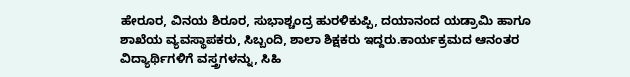ಹೇರೂರ, ವಿನಯ ಶಿರೂರ, ಸುಭಾಶ್ಚಂದ್ರ ಹುರಳಿಕುಪ್ಪಿ, ದಯಾನಂದ ಯಡ್ರಾಮಿ ಹಾಗೂ ಶಾಖೆಯ ವ್ಯವಸ್ಥಾಪಕರು, ಸಿಬ್ಬಂದಿ, ಶಾಲಾ ಶಿಕ್ಷಕರು ಇದ್ದರು.ಕಾರ್ಯಕ್ರಮದ ಆನಂತರ ವಿದ್ಯಾರ್ಥಿಗಳಿಗೆ ವಸ್ತ್ರಗಳನ್ನು, ಸಿಹಿ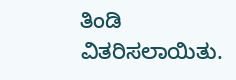ತಿಂಡಿ ವಿತರಿಸಲಾಯಿತು.